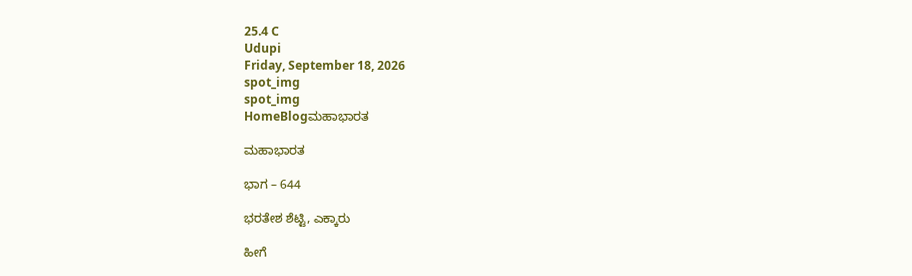25.4 C
Udupi
Friday, September 18, 2026
spot_img
spot_img
HomeBlogಮಹಾಭಾರತ

ಮಹಾಭಾರತ

ಭಾಗ – 644

ಭರತೇಶ ಶೆಟ್ಟಿ, ಎಕ್ಕಾರು

ಹೀಗೆ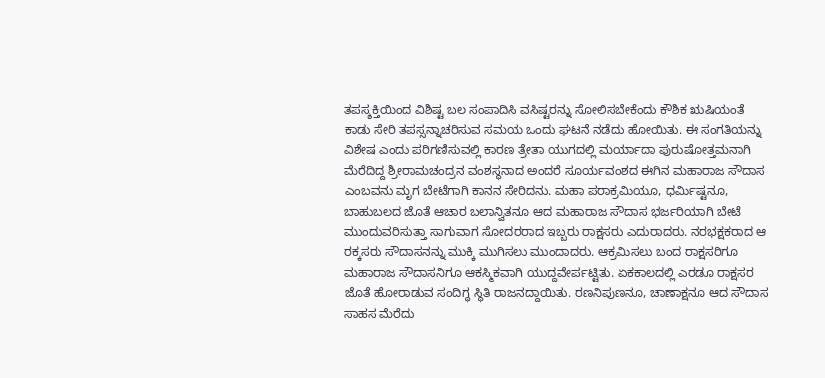ತಪಸ್ಶಕ್ತಿಯಿಂದ ವಿಶಿಷ್ಟ ಬಲ ಸಂಪಾದಿಸಿ ವಸಿಷ್ಟರನ್ನು ಸೋಲಿಸಬೇಕೆಂದು ಕೌಶಿಕ ಋಷಿಯಂತೆ ಕಾಡು ಸೇರಿ ತಪಸ್ಸನ್ನಾಚರಿಸುವ ಸಮಯ ಒಂದು ಘಟನೆ ನಡೆದು ಹೋಯಿತು. ಈ ಸಂಗತಿಯನ್ನು ವಿಶೇಷ ಎಂದು ಪರಿಗಣಿಸುವಲ್ಲಿ ಕಾರಣ ತ್ರೇತಾ ಯುಗದಲ್ಲಿ ಮರ್ಯಾದಾ ಪುರುಷೋತ್ತಮನಾಗಿ ಮೆರೆದಿದ್ದ ಶ್ರೀರಾಮಚಂದ್ರನ ವಂಶಸ್ಥನಾದ ಅಂದರೆ ಸೂರ್ಯವಂಶದ ಈಗಿನ ಮಹಾರಾಜ ಸೌದಾಸ ಎಂಬವನು ಮೃಗ ಬೇಟೆಗಾಗಿ ಕಾನನ ಸೇರಿದನು. ಮಹಾ ಪರಾಕ್ರಮಿಯೂ, ಧರ್ಮಿಷ್ಟನೂ, ಬಾಹುಬಲದ ಜೊತೆ ಆಚಾರ ಬಲಾನ್ವಿತನೂ ಆದ ಮಹಾರಾಜ ಸೌದಾಸ ಭರ್ಜರಿಯಾಗಿ ಬೇಟೆ ಮುಂದುವರಿಸುತ್ತಾ ಸಾಗುವಾಗ ಸೋದರರಾದ ಇಬ್ಬರು ರಾಕ್ಷಸರು ಎದುರಾದರು. ನರಭಕ್ಷಕರಾದ ಆ ರಕ್ಕಸರು ಸೌದಾಸನನ್ನು ಮುಕ್ಕಿ ಮುಗಿಸಲು ಮುಂದಾದರು. ಆಕ್ರಮಿಸಲು ಬಂದ ರಾಕ್ಷಸರಿಗೂ ಮಹಾರಾಜ ಸೌದಾಸನಿಗೂ ಆಕಸ್ಮಿಕವಾಗಿ ಯುದ್ದವೇರ್ಪಟ್ಟಿತು. ಏಕಕಾಲದಲ್ಲಿ ಎರಡೂ ರಾಕ್ಷಸರ ಜೊತೆ ಹೋರಾಡುವ ಸಂದಿಗ್ಧ ಸ್ಥಿತಿ ರಾಜನದ್ದಾಯಿತು. ರಣನಿಪುಣನೂ, ಚಾಣಾಕ್ಷನೂ ಆದ ಸೌದಾಸ ಸಾಹಸ ಮೆರೆದು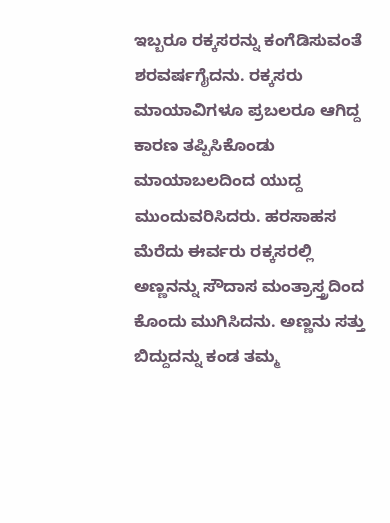ಇಬ್ಬರೂ ರಕ್ಕಸರನ್ನು ಕಂಗೆಡಿಸುವಂತೆ ಶರವರ್ಷಗೈದನು. ರಕ್ಕಸರು ಮಾಯಾವಿಗಳೂ ಪ್ರಬಲರೂ ಆಗಿದ್ದ ಕಾರಣ ತಪ್ಪಿಸಿಕೊಂಡು ಮಾಯಾಬಲದಿಂದ ಯುದ್ದ ಮುಂದುವರಿಸಿದರು. ಹರಸಾಹಸ ಮೆರೆದು ಈರ್ವರು ರಕ್ಕಸರಲ್ಲಿ ಅಣ್ಣನನ್ನು ಸೌದಾಸ ಮಂತ್ರಾಸ್ತ್ರದಿಂದ ಕೊಂದು ಮುಗಿಸಿದನು. ಅಣ್ಣನು ಸತ್ತು ಬಿದ್ದುದನ್ನು ಕಂಡ ತಮ್ಮ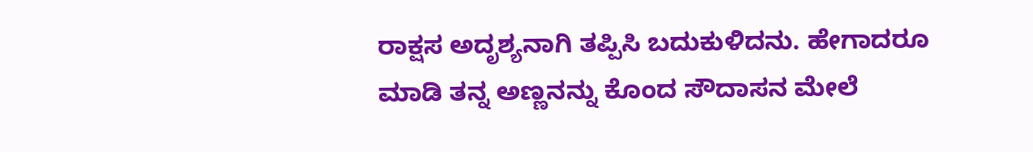ರಾಕ್ಷಸ ಅದೃಶ್ಯನಾಗಿ ತಪ್ಪಿಸಿ ಬದುಕುಳಿದನು. ಹೇಗಾದರೂ ಮಾಡಿ ತನ್ನ ಅಣ್ಣನನ್ನು ಕೊಂದ ಸೌದಾಸನ ಮೇಲೆ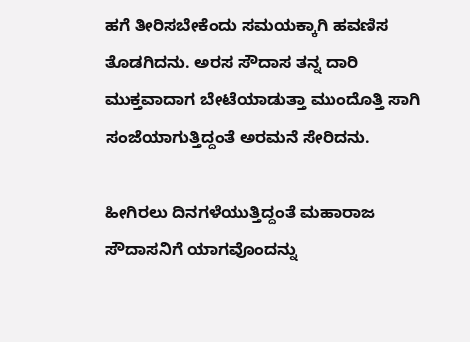ಹಗೆ ತೀರಿಸಬೇಕೆಂದು ಸಮಯಕ್ಕಾಗಿ ಹವಣಿಸ ತೊಡಗಿದನು. ಅರಸ ಸೌದಾಸ ತನ್ನ ದಾರಿ ಮುಕ್ತವಾದಾಗ ಬೇಟೆಯಾಡುತ್ತಾ ಮುಂದೊತ್ತಿ ಸಾಗಿ ಸಂಜೆಯಾಗುತ್ತಿದ್ದಂತೆ ಅರಮನೆ ಸೇರಿದನು.

ಹೀಗಿರಲು ದಿನಗಳೆಯುತ್ತಿದ್ದಂತೆ ಮಹಾರಾಜ ಸೌದಾಸನಿಗೆ ಯಾಗವೊಂದನ್ನು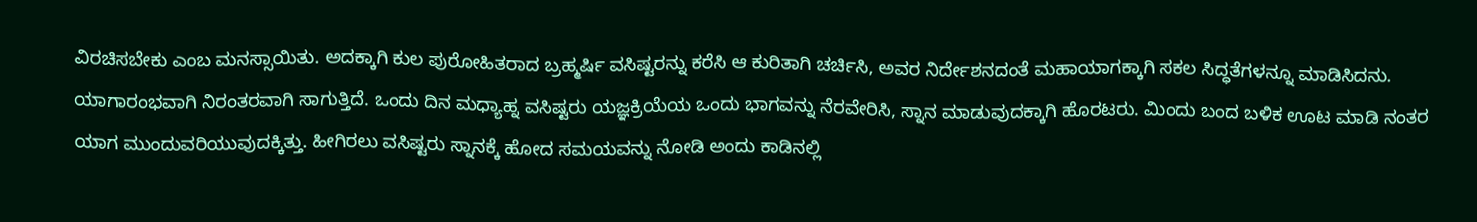ವಿರಚಿಸಬೇಕು ಎಂಬ ಮನಸ್ಸಾಯಿತು. ಅದಕ್ಕಾಗಿ ಕುಲ ಪುರೋಹಿತರಾದ ಬ್ರಹ್ಮರ್ಷಿ ವಸಿಷ್ಟರನ್ನು ಕರೆಸಿ ಆ ಕುರಿತಾಗಿ ಚರ್ಚಿಸಿ, ಅವರ ನಿರ್ದೇಶನದಂತೆ ಮಹಾಯಾಗಕ್ಕಾಗಿ ಸಕಲ ಸಿದ್ಧತೆಗಳನ್ನೂ ಮಾಡಿಸಿದನು. ಯಾಗಾರಂಭವಾಗಿ ನಿರಂತರವಾಗಿ ಸಾಗುತ್ತಿದೆ. ಒಂದು ದಿನ ಮಧ್ಯಾಹ್ನ ವಸಿಷ್ಟರು ಯಜ್ಞಕ್ರಿಯೆಯ ಒಂದು ಭಾಗವನ್ನು ನೆರವೇರಿಸಿ, ಸ್ನಾನ ಮಾಡುವುದಕ್ಕಾಗಿ ಹೊರಟರು. ಮಿಂದು ಬಂದ ಬಳಿಕ ಊಟ ಮಾಡಿ ನಂತರ ಯಾಗ ಮುಂದುವರಿಯುವುದಕ್ಕಿತ್ತು. ಹೀಗಿರಲು ವಸಿಷ್ಟರು ಸ್ನಾನಕ್ಕೆ ಹೋದ ಸಮಯವನ್ನು ನೋಡಿ ಅಂದು ಕಾಡಿನಲ್ಲಿ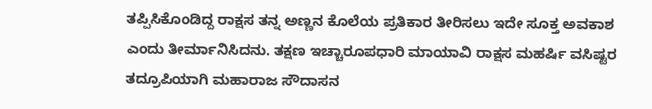ತಪ್ಪಿಸಿಕೊಂಡಿದ್ದ ರಾಕ್ಷಸ ತನ್ನ ಅಣ್ಣನ ಕೊಲೆಯ ಪ್ರತಿಕಾರ ತೀರಿಸಲು ಇದೇ ಸೂಕ್ತ ಅವಕಾಶ ಎಂದು ತೀರ್ಮಾನಿಸಿದನು. ತಕ್ಷಣ ಇಚ್ಚಾರೂಪಧಾರಿ ಮಾಯಾವಿ ರಾಕ್ಷಸ ಮಹರ್ಷಿ ವಸಿಷ್ಟರ ತದ್ರೂಪಿಯಾಗಿ ಮಹಾರಾಜ ಸೌದಾಸನ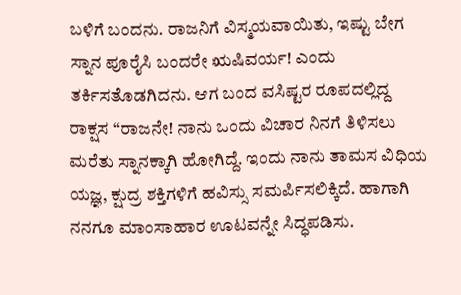ಬಳಿಗೆ ಬಂದನು. ರಾಜನಿಗೆ ವಿಸ್ಮಯವಾಯಿತು, ಇಷ್ಟು ಬೇಗ ಸ್ನಾನ ಪೂರೈಸಿ ಬಂದರೇ ಋಷಿವರ್ಯ! ಎಂದು ತರ್ಕಿಸತೊಡಗಿದನು. ಆಗ ಬಂದ ವಸಿಷ್ಟರ ರೂಪದಲ್ಲಿದ್ದ ರಾಕ್ಷಸ “ರಾಜನೇ! ನಾನು ಒಂದು ವಿಚಾರ ನಿನಗೆ ತಿಳಿಸಲು ಮರೆತು ಸ್ನಾನಕ್ಕಾಗಿ ಹೋಗಿದ್ದೆ. ಇಂದು ನಾನು ತಾಮಸ ವಿಧಿಯ ಯಜ್ಞ, ಕ್ಷುದ್ರ ಶಕ್ತಿಗಳಿಗೆ ಹವಿಸ್ಸು ಸಮರ್ಪಿಸಲಿಕ್ಕಿದೆ. ಹಾಗಾಗಿ ನನಗೂ ಮಾಂಸಾಹಾರ ಊಟವನ್ನೇ ಸಿದ್ಧಪಡಿಸು.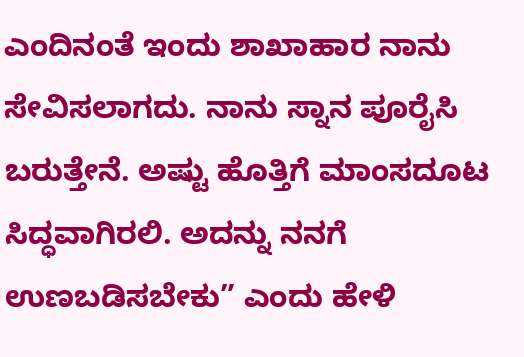ಎಂದಿನಂತೆ ಇಂದು ಶಾಖಾಹಾರ ನಾನು ಸೇವಿಸಲಾಗದು. ನಾನು ಸ್ನಾನ ಪೂರೈಸಿ ಬರುತ್ತೇನೆ. ಅಷ್ಟು ಹೊತ್ತಿಗೆ ಮಾಂಸದೂಟ ಸಿದ್ಧವಾಗಿರಲಿ. ಅದನ್ನು ನನಗೆ ಉಣಬಡಿಸಬೇಕು” ಎಂದು ಹೇಳಿ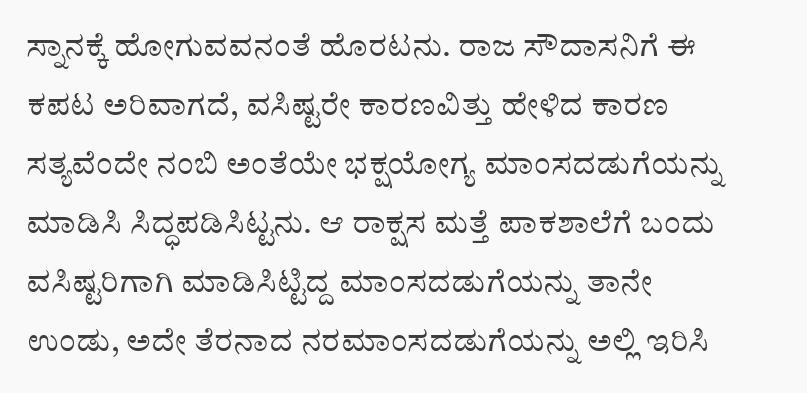ಸ್ನಾನಕ್ಕೆ ಹೋಗುವವನಂತೆ ಹೊರಟನು. ರಾಜ ಸೌದಾಸನಿಗೆ ಈ ಕಪಟ ಅರಿವಾಗದೆ, ವಸಿಷ್ಟರೇ ಕಾರಣವಿತ್ತು ಹೇಳಿದ ಕಾರಣ ಸತ್ಯವೆಂದೇ ನಂಬಿ ಅಂತೆಯೇ ಭಕ್ಷಯೋಗ್ಯ ಮಾಂಸದಡುಗೆಯನ್ನು ಮಾಡಿಸಿ ಸಿದ್ಧಪಡಿಸಿಟ್ಟನು. ಆ ರಾಕ್ಷಸ ಮತ್ತೆ ಪಾಕಶಾಲೆಗೆ ಬಂದು ವಸಿಷ್ಟರಿಗಾಗಿ ಮಾಡಿಸಿಟ್ಟಿದ್ದ ಮಾಂಸದಡುಗೆಯನ್ನು ತಾನೇ ಉಂಡು, ಅದೇ ತೆರನಾದ ನರಮಾಂಸದಡುಗೆಯನ್ನು ಅಲ್ಲಿ ಇರಿಸಿ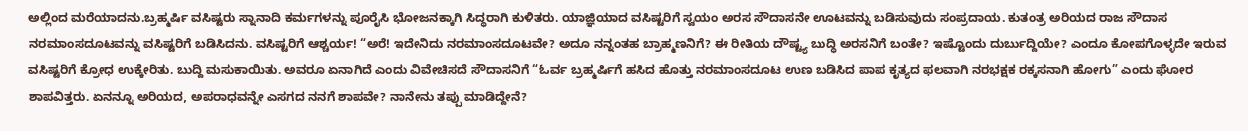ಅಲ್ಲಿಂದ ಮರೆಯಾದನು.ಬ್ರಹ್ಮರ್ಷಿ ವಸಿಷ್ಟರು ಸ್ನಾನಾದಿ ಕರ್ಮಗಳನ್ನು ಪೂರೈಸಿ ಭೋಜನಕ್ಕಾಗಿ ಸಿದ್ಧರಾಗಿ ಕುಳಿತರು. ಯಾಜ್ಞಿಯಾದ ವಸಿಷ್ಟರಿಗೆ ಸ್ವಯಂ ಅರಸ ಸೌದಾಸನೇ ಊಟವನ್ನು ಬಡಿಸುವುದು ಸಂಪ್ರದಾಯ. ಕುತಂತ್ರ ಅರಿಯದ ರಾಜ ಸೌದಾಸ ನರಮಾಂಸದೂಟವನ್ನು ವಸಿಷ್ಟರಿಗೆ ಬಡಿಸಿದನು. ವಸಿಷ್ಟರಿಗೆ ಆಶ್ಚರ್ಯ! “ಅರೆ! ಇದೇನಿದು ನರಮಾಂಸದೂಟವೇ? ಅದೂ ನನ್ನಂತಹ ಬ್ರಾಹ್ಮಣನಿಗೆ? ಈ ರೀತಿಯ ದೌಷ್ಟ್ಯ ಬುದ್ಧಿ ಅರಸನಿಗೆ ಬಂತೇ? ಇಷ್ಟೊಂದು ದುರ್ಬುದ್ದಿಯೇ? ಎಂದೂ ಕೋಪಗೊಳ್ಳದೇ ಇರುವ ವಸಿಷ್ಟರಿಗೆ ಕ್ರೋಧ ಉಕ್ಕೇರಿತು. ಬುದ್ದಿ ಮಸುಕಾಯಿತು. ಅವರೂ ಏನಾಗಿದೆ ಎಂದು ವಿವೇಚಿಸದೆ ಸೌದಾಸನಿಗೆ “ಓರ್ವ ಬ್ರಹ್ಮರ್ಷಿಗೆ ಹಸಿದ ಹೊತ್ತು ನರಮಾಂಸದೂಟ ಉಣ ಬಡಿಸಿದ ಪಾಪ ಕೃತ್ಯದ ಫಲವಾಗಿ ನರಭಕ್ಷಕ ರಕ್ಕಸನಾಗಿ ಹೋಗು” ಎಂದು ಘೋರ ಶಾಪವಿತ್ತರು. ಏನನ್ನೂ ಅರಿಯದ, ಅಪರಾಧವನ್ನೇ ಎಸಗದ ನನಗೆ ಶಾಪವೇ? ನಾನೇನು ತಪ್ಪು ಮಾಡಿದ್ದೇನೆ?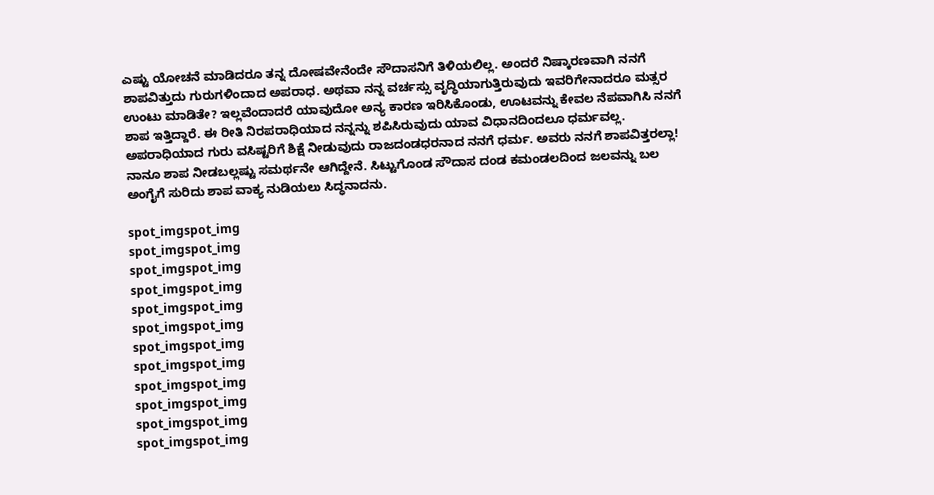ಎಷ್ಟು ಯೋಚನೆ ಮಾಡಿದರೂ ತನ್ನ ದೋಷವೇನೆಂದೇ ಸೌದಾಸನಿಗೆ ತಿಳಿಯಲಿಲ್ಲ. ಅಂದರೆ ನಿಷ್ಕಾರಣವಾಗಿ ನನಗೆ ಶಾಪವಿತ್ತುದು ಗುರುಗಳಿಂದಾದ ಅಪರಾಧ. ಅಥವಾ ನನ್ನ ವರ್ಚಸ್ಸು ವೃದ್ಧಿಯಾಗುತ್ತಿರುವುದು ಇವರಿಗೇನಾದರೂ ಮತ್ಸರ ಉಂಟು ಮಾಡಿತೇ? ಇಲ್ಲವೆಂದಾದರೆ ಯಾವುದೋ ಅನ್ಯ ಕಾರಣ ಇರಿಸಿಕೊಂಡು, ಊಟವನ್ನು ಕೇವಲ ನೆಪವಾಗಿಸಿ ನನಗೆ ಶಾಪ ಇತ್ತಿದ್ದಾರೆ. ಈ ರೀತಿ ನಿರಪರಾಧಿಯಾದ ನನ್ನನ್ನು ಶಪಿಸಿರುವುದು ಯಾವ ವಿಧಾನದಿಂದಲೂ ಧರ್ಮವಲ್ಲ. ಅಪರಾಧಿಯಾದ ಗುರು ವಸಿಷ್ಟರಿಗೆ ಶಿಕ್ಷೆ ನೀಡುವುದು ರಾಜದಂಡಧರನಾದ ನನಗೆ ಧರ್ಮ. ಅವರು ನನಗೆ ಶಾಪವಿತ್ತರಲ್ಲಾ! ನಾನೂ ಶಾಪ ನೀಡಬಲ್ಲಷ್ಟು ಸಮರ್ಥನೇ ಆಗಿದ್ದೇನೆ. ಸಿಟ್ಟುಗೊಂಡ ಸೌದಾಸ ದಂಡ ಕಮಂಡಲದಿಂದ ಜಲವನ್ನು ಬಲ ಅಂಗೈಗೆ ಸುರಿದು ಶಾಪ ವಾಕ್ಯ ನುಡಿಯಲು ಸಿದ್ಧನಾದನು.

spot_imgspot_img
spot_imgspot_img
spot_imgspot_img
spot_imgspot_img
spot_imgspot_img
spot_imgspot_img
spot_imgspot_img
spot_imgspot_img
spot_imgspot_img
spot_imgspot_img
spot_imgspot_img
spot_imgspot_img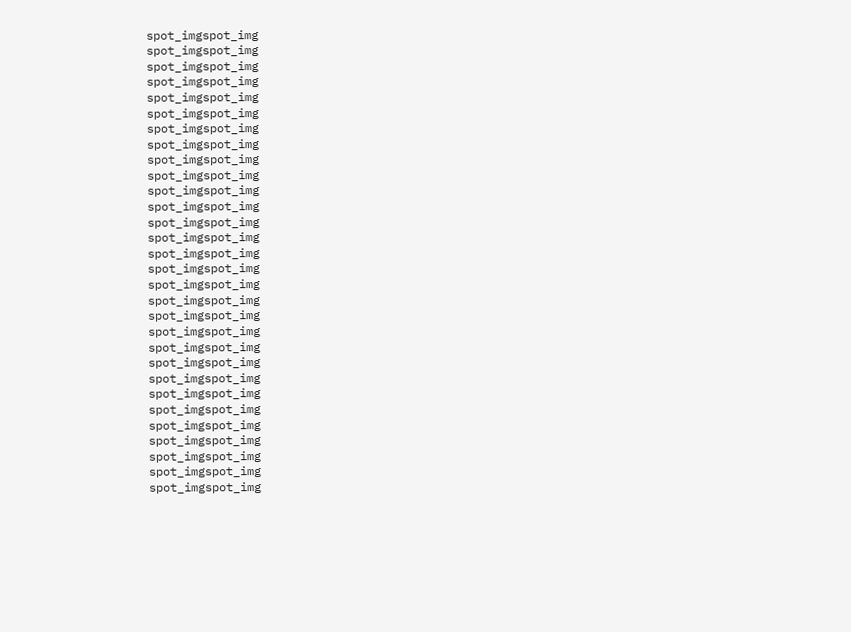spot_imgspot_img
spot_imgspot_img
spot_imgspot_img
spot_imgspot_img
spot_imgspot_img
spot_imgspot_img
spot_imgspot_img
spot_imgspot_img
spot_imgspot_img
spot_imgspot_img
spot_imgspot_img
spot_imgspot_img
spot_imgspot_img
spot_imgspot_img
spot_imgspot_img
spot_imgspot_img
spot_imgspot_img
spot_imgspot_img
spot_imgspot_img
spot_imgspot_img
spot_imgspot_img
spot_imgspot_img
spot_imgspot_img
spot_imgspot_img
spot_imgspot_img
spot_imgspot_img
spot_imgspot_img
spot_imgspot_img
spot_imgspot_img
spot_imgspot_img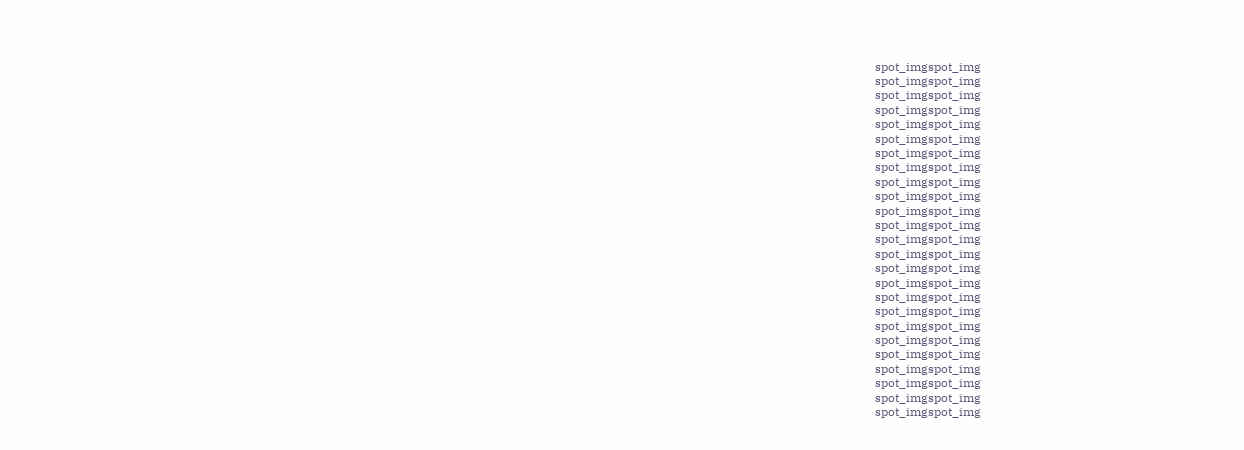spot_imgspot_img
spot_imgspot_img
spot_imgspot_img
spot_imgspot_img
spot_imgspot_img
spot_imgspot_img
spot_imgspot_img
spot_imgspot_img
spot_imgspot_img
spot_imgspot_img
spot_imgspot_img
spot_imgspot_img
spot_imgspot_img
spot_imgspot_img
spot_imgspot_img
spot_imgspot_img
spot_imgspot_img
spot_imgspot_img
spot_imgspot_img
spot_imgspot_img
spot_imgspot_img
spot_imgspot_img
spot_imgspot_img
spot_imgspot_img
spot_imgspot_img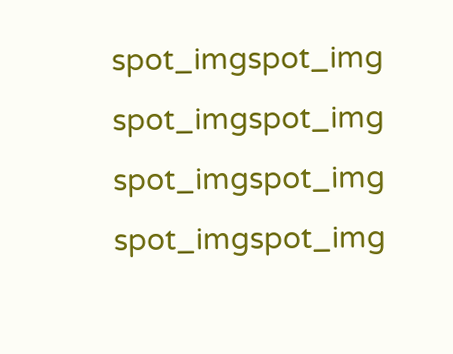spot_imgspot_img
spot_imgspot_img
spot_imgspot_img
spot_imgspot_img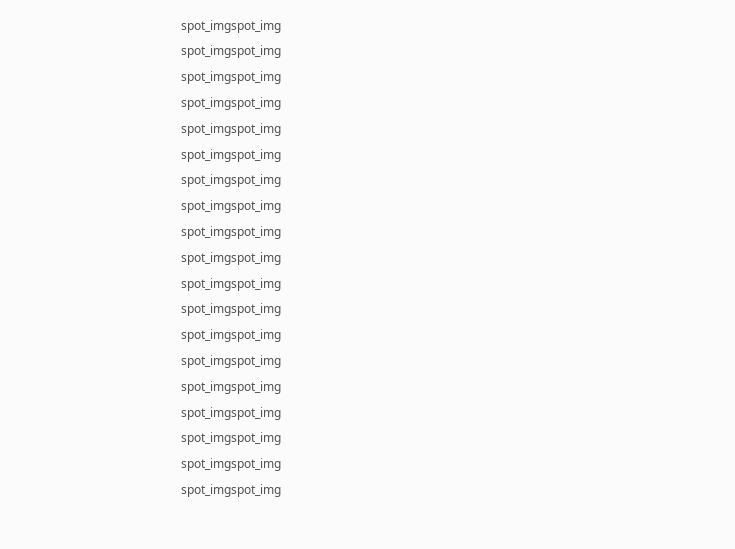spot_imgspot_img
spot_imgspot_img
spot_imgspot_img
spot_imgspot_img
spot_imgspot_img
spot_imgspot_img
spot_imgspot_img
spot_imgspot_img
spot_imgspot_img
spot_imgspot_img
spot_imgspot_img
spot_imgspot_img
spot_imgspot_img
spot_imgspot_img
spot_imgspot_img
spot_imgspot_img
spot_imgspot_img
spot_imgspot_img
spot_imgspot_img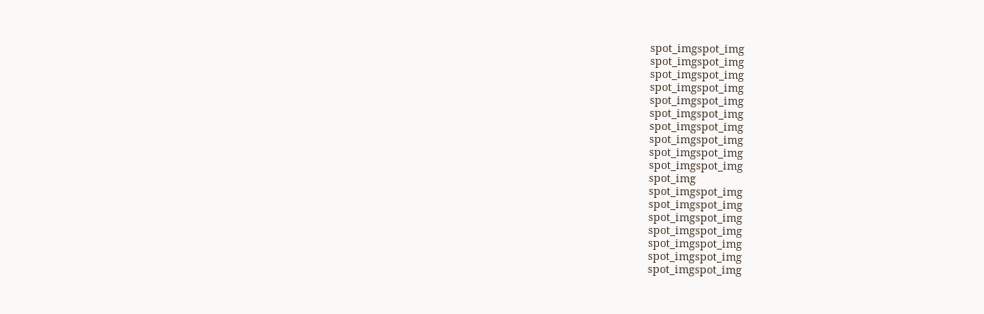spot_imgspot_img
spot_imgspot_img
spot_imgspot_img
spot_imgspot_img
spot_imgspot_img
spot_imgspot_img
spot_imgspot_img
spot_imgspot_img
spot_imgspot_img
spot_imgspot_img
spot_img
spot_imgspot_img
spot_imgspot_img
spot_imgspot_img
spot_imgspot_img
spot_imgspot_img
spot_imgspot_img
spot_imgspot_img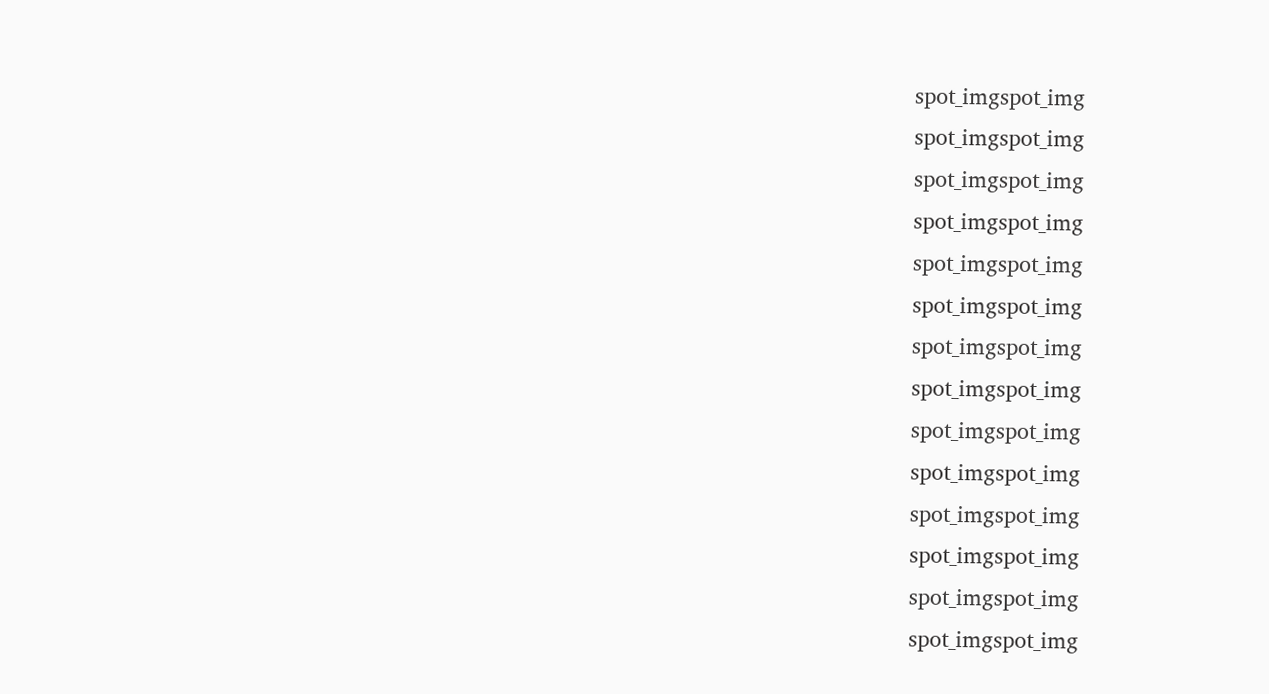spot_imgspot_img
spot_imgspot_img
spot_imgspot_img
spot_imgspot_img
spot_imgspot_img
spot_imgspot_img
spot_imgspot_img
spot_imgspot_img
spot_imgspot_img
spot_imgspot_img
spot_imgspot_img
spot_imgspot_img
spot_imgspot_img
spot_imgspot_img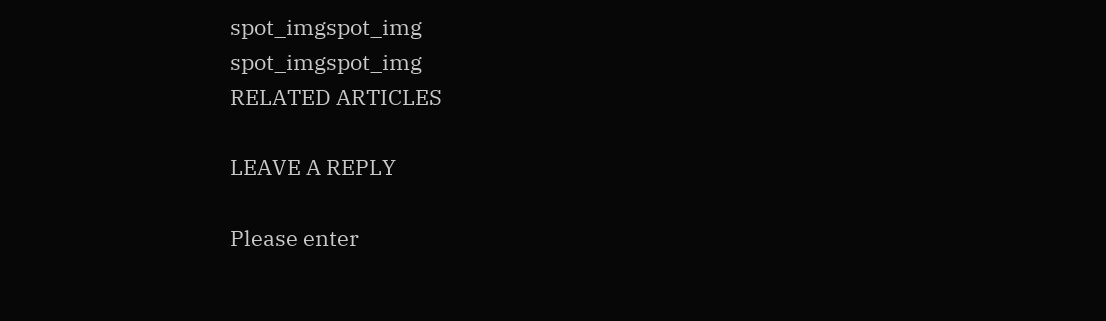spot_imgspot_img
spot_imgspot_img
RELATED ARTICLES

LEAVE A REPLY

Please enter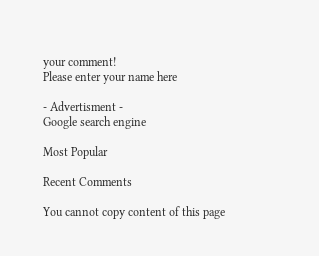your comment!
Please enter your name here

- Advertisment -
Google search engine

Most Popular

Recent Comments

You cannot copy content of this page